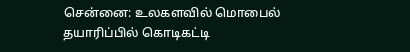சென்னை: உலகளவில் மொபைல் தயாரிப்பில் கொடிகட்டி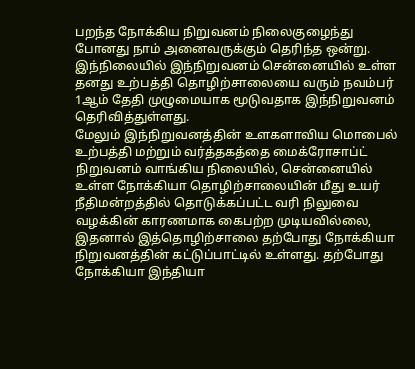பறந்த நோக்கிய நிறுவனம் நிலைகுழைந்து போனது நாம் அனைவருக்கும் தெரிந்த ஒன்று. இந்நிலையில் இந்நிறுவனம் சென்னையில் உள்ள தனது உற்பத்தி தொழிற்சாலையை வரும் நவம்பர் 1ஆம் தேதி முழுமையாக மூடுவதாக இந்நிறுவனம் தெரிவித்துள்ளது.
மேலும் இந்நிறுவனத்தின் உளகளாவிய மொபைல் உற்பத்தி மற்றும் வர்த்தகத்தை மைக்ரோசாப்ட் நிறுவனம் வாங்கிய நிலையில், சென்னையில் உள்ள நோக்கியா தொழிற்சாலையின் மீது உயர் நீதிமன்றத்தில் தொடுக்கப்பட்ட வரி நிலுவை வழக்கின் காரணமாக கைபற்ற முடியவில்லை, இதனால் இத்தொழிற்சாலை தற்போது நோக்கியா நிறுவனத்தின் கட்டுப்பாட்டில் உள்ளது. தற்போது நோக்கியா இந்தியா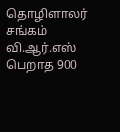தொழிளாலர் சங்கம் வி.ஆர்.எஸ் பெறாத 900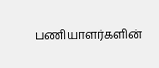பணியாளர்களின்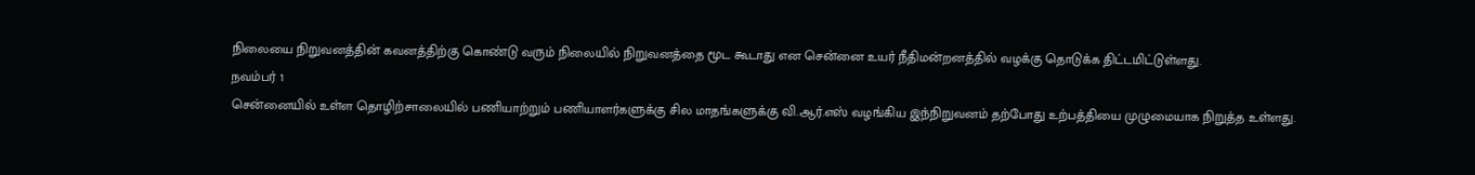நிலையை நிறுவனத்தின் கவனத்திற்கு கொண்டு வரும் நிலையில் நிறுவனத்தை மூட கூடாது என சென்னை உயர் நீதிமன்றனத்தில் வழக்கு தொடுக்க திட்டமிட்டுள்ளது.
நவம்பர் 1
சென்னையில் உள்ள தொழிற்சாலையில் பணியாற்றும் பணியாளர்களுக்கு சில மாதங்களுக்கு வி.ஆர்.எஸ் வழங்கிய இந்நிறுவனம் தற்போது உற்பத்தியை முழுமையாக நிறுத்த உள்ளது.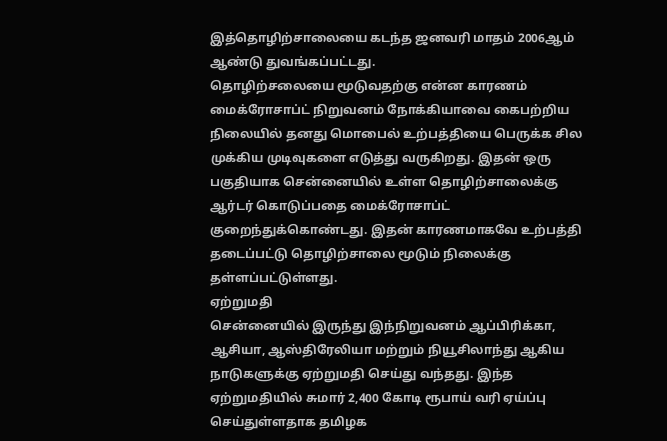இத்தொழிற்சாலையை கடந்த ஜனவரி மாதம் 2006ஆம் ஆண்டு துவங்கப்பட்டது.
தொழிற்சலையை மூடுவதற்கு என்ன காரணம்
மைக்ரோசாப்ட் நிறுவனம் நோக்கியாவை கைபற்றிய நிலையில் தனது மொபைல் உற்பத்தியை பெருக்க சில முக்கிய முடிவுகளை எடுத்து வருகிறது. இதன் ஒரு பகுதியாக சென்னையில் உள்ள தொழிற்சாலைக்கு ஆர்டர் கொடுப்பதை மைக்ரோசாப்ட் குறைந்துக்கொண்டது. இதன் காரணமாகவே உற்பத்தி தடைப்பட்டு தொழிற்சாலை மூடும் நிலைக்கு தள்ளப்பட்டுள்ளது.
ஏற்றுமதி
சென்னையில் இருந்து இந்நிறுவனம் ஆப்பிரிக்கா, ஆசியா, ஆஸ்திரேலியா மற்றும் நியூசிலாந்து ஆகிய நாடுகளுக்கு ஏற்றுமதி செய்து வந்தது. இந்த ஏற்றுமதியில் சுமார் 2,400 கோடி ரூபாய் வரி ஏய்ப்பு செய்துள்ளதாக தமிழக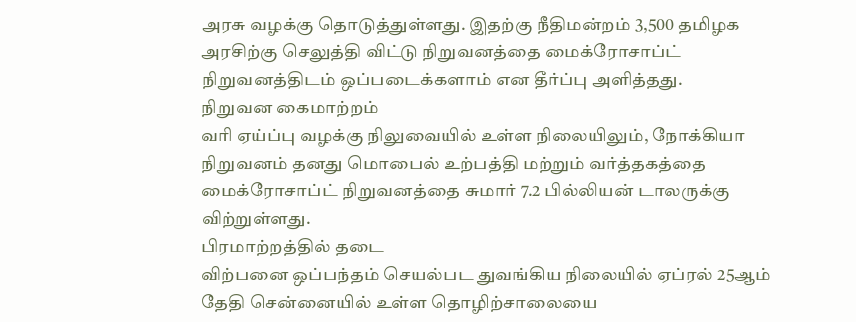அரசு வழக்கு தொடுத்துள்ளது. இதற்கு நீதிமன்றம் 3,500 தமிழக அரசிற்கு செலுத்தி விட்டு நிறுவனத்தை மைக்ரோசாப்ட் நிறுவனத்திடம் ஒப்படைக்களாம் என தீர்ப்பு அளித்தது.
நிறுவன கைமாற்றம்
வரி ஏய்ப்பு வழக்கு நிலுவையில் உள்ள நிலையிலும், நோக்கியா நிறுவனம் தனது மொபைல் உற்பத்தி மற்றும் வர்த்தகத்தை மைக்ரோசாப்ட் நிறுவனத்தை சுமார் 7.2 பில்லியன் டாலருக்கு விற்றுள்ளது.
பிரமாற்றத்தில் தடை
விற்பனை ஒப்பந்தம் செயல்பட துவங்கிய நிலையில் ஏப்ரல் 25ஆம் தேதி சென்னையில் உள்ள தொழிற்சாலையை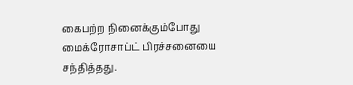கைபற்ற நினைக்கும்போது மைக்ரோசாப்ட் பிரச்சனையை சந்தித்தது.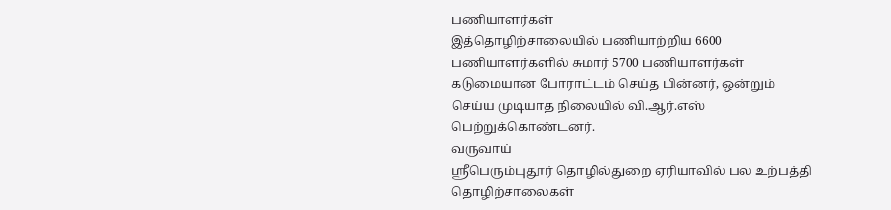பணியாளர்கள்
இத்தொழிற்சாலையில் பணியாற்றிய 6600 பணியாளர்களில் சுமார் 5700 பணியாளர்கள் கடுமையான போராட்டம் செய்த பின்னர், ஒன்றும் செய்ய முடியாத நிலையில் வி.ஆர்.எஸ் பெற்றுக்கொண்டனர்.
வருவாய்
ஸ்ரீபெரும்புதூர் தொழில்துறை ஏரியாவில் பல உற்பத்தி தொழிற்சாலைகள்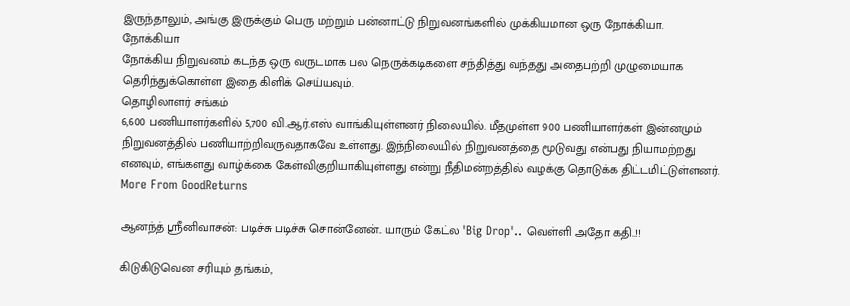இருந்தாலும், அங்கு இருக்கும் பெரு மற்றும் பன்னாட்டு நிறுவனங்களில் முக்கியமான ஒரு நோக்கியா.
நோக்கியா
நோக்கிய நிறுவனம் கடந்த ஒரு வருடமாக பல நெருக்கடிகளை சந்தித்து வந்தது அதைபற்றி முழுமையாக தெரிந்துக்கொள்ள இதை கிளிக் செய்யவும்.
தொழிலாளர் சங்கம்
6,600 பணியாளர்களில் 5,700 வி.ஆர்.எஸ் வாங்கியுள்ளனர் நிலையில். மீதமுள்ள 900 பணியாளர்கள் இன்னமும் நிறுவனத்தில் பணியாற்றிவருவதாகவே உள்ளது. இந்நிலையில் நிறுவனத்தை மூடுவது என்பது நியாமற்றது எனவும், எங்களது வாழ்க்கை கேள்விகுறியாகியுள்ளது என்று நீதிமன்றத்தில் வழக்கு தொடுக்க திட்டமிட்டுள்ளனர்.
More From GoodReturns

ஆனந்த் ஸ்ரீனிவாசன்: படிச்சு படிச்சு சொன்னேன்.. யாரும் கேட்ல 'Big Drop'.. வெள்ளி அதோ கதி..!!

கிடுகிடுவென சரியும் தங்கம்,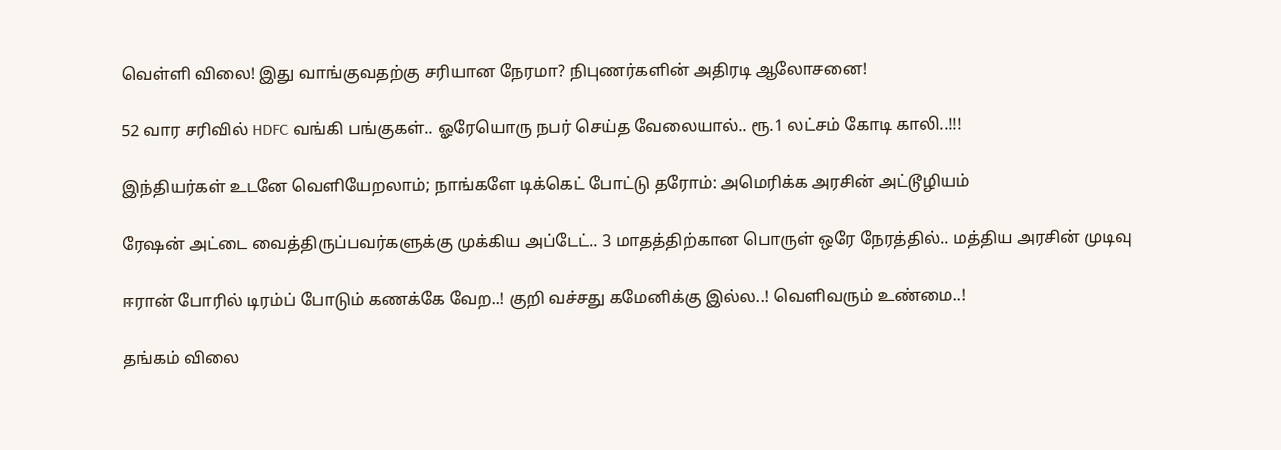வெள்ளி விலை! இது வாங்குவதற்கு சரியான நேரமா? நிபுணர்களின் அதிரடி ஆலோசனை!

52 வார சரிவில் HDFC வங்கி பங்குகள்.. ஓரேயொரு நபர் செய்த வேலையால்.. ரூ.1 லட்சம் கோடி காலி..!!!

இந்தியர்கள் உடனே வெளியேறலாம்; நாங்களே டிக்கெட் போட்டு தரோம்: அமெரிக்க அரசின் அட்டூழியம்

ரேஷன் அட்டை வைத்திருப்பவர்களுக்கு முக்கிய அப்டேட்.. 3 மாதத்திற்கான பொருள் ஒரே நேரத்தில்.. மத்திய அரசின் முடிவு

ஈரான் போரில் டிரம்ப் போடும் கணக்கே வேற..! குறி வச்சது கமேனிக்கு இல்ல..! வெளிவரும் உண்மை..!

தங்கம் விலை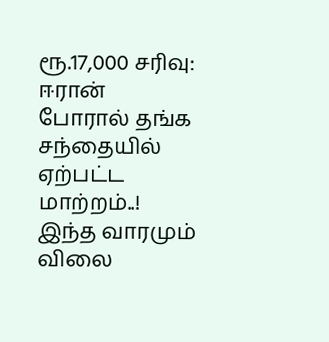ரூ.17,000 சரிவு: ஈரான் போரால் தங்க சந்தையில் ஏற்பட்ட மாற்றம்..! இந்த வாரமும் விலை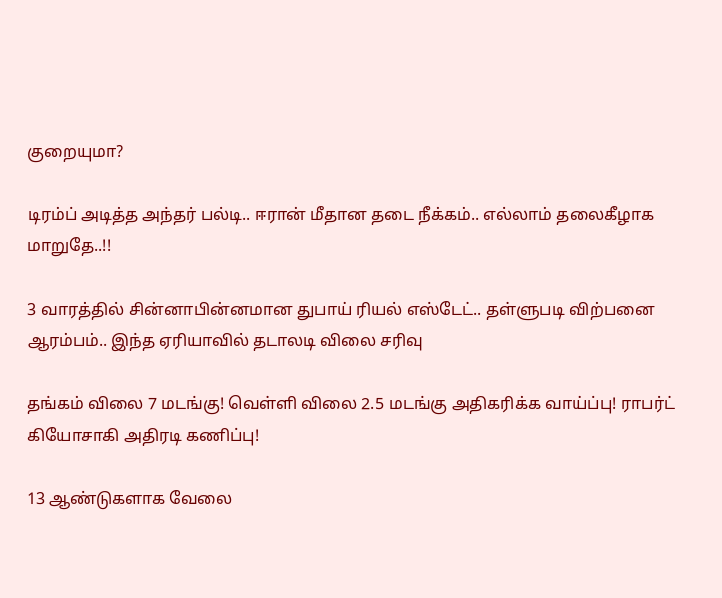குறையுமா?

டிரம்ப் அடித்த அந்தர் பல்டி.. ஈரான் மீதான தடை நீக்கம்.. எல்லாம் தலைகீழாக மாறுதே..!!

3 வாரத்தில் சின்னாபின்னமான துபாய் ரியல் எஸ்டேட்.. தள்ளுபடி விற்பனை ஆரம்பம்.. இந்த ஏரியாவில் தடாலடி விலை சரிவு

தங்கம் விலை 7 மடங்கு! வெள்ளி விலை 2.5 மடங்கு அதிகரிக்க வாய்ப்பு! ராபர்ட் கியோசாகி அதிரடி கணிப்பு!

13 ஆண்டுகளாக வேலை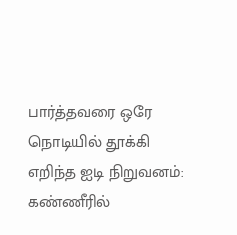பார்த்தவரை ஒரே நொடியில் தூக்கி எறிந்த ஐடி நிறுவனம்: கண்ணீரில்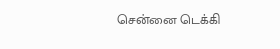சென்னை டெக்கி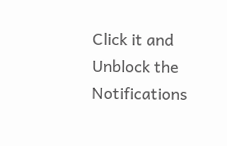Click it and Unblock the Notifications